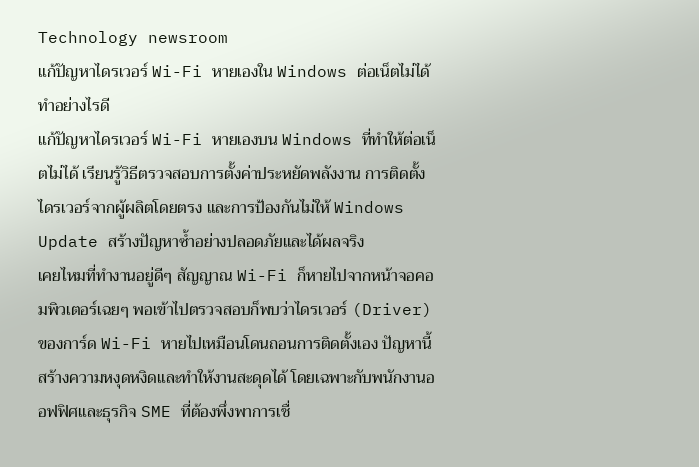Technology newsroom
แก้ปัญหาไดรเวอร์ Wi-Fi หายเองใน Windows ต่อเน็ตไม่ได้ ทำอย่างไรดี
แก้ปัญหาไดรเวอร์ Wi-Fi หายเองบน Windows ที่ทำให้ต่อเน็ตไม่ได้ เรียนรู้วิธีตรวจสอบการตั้งค่าประหยัดพลังงาน การติดตั้งไดรเวอร์จากผู้ผลิตโดยตรง และการป้องกันไม่ให้ Windows Update สร้างปัญหาซ้ำอย่างปลอดภัยและได้ผลจริง
เคยไหมที่ทำงานอยู่ดีๆ สัญญาณ Wi-Fi ก็หายไปจากหน้าจอคอมพิวเตอร์เฉยๆ พอเข้าไปตรวจสอบก็พบว่าไดรเวอร์ (Driver) ของการ์ด Wi-Fi หายไปเหมือนโดนถอนการติดตั้งเอง ปัญหานี้สร้างความหงุดหงิดและทำให้งานสะดุดได้ โดยเฉพาะกับพนักงานออฟฟิศและธุรกิจ SME ที่ต้องพึ่งพาการเชื่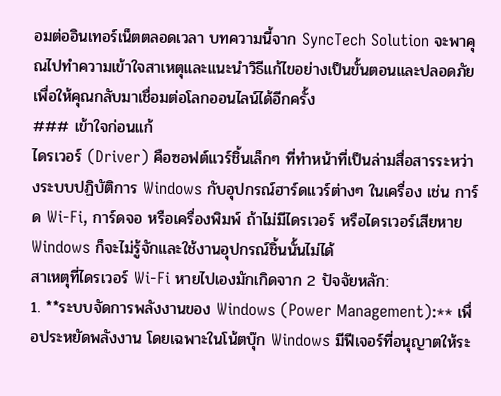อมต่ออินเทอร์เน็ตตลอดเวลา บทความนี้จาก SyncTech Solution จะพาคุณไปทำความเข้าใจสาเหตุและแนะนำวิธีแก้ไขอย่างเป็นขั้นตอนและปลอดภัย เพื่อให้คุณกลับมาเชื่อมต่อโลกออนไลน์ได้อีกครั้ง
### เข้าใจก่อนแก้
ไดรเวอร์ (Driver) คือซอฟต์แวร์ชิ้นเล็กๆ ที่ทำหน้าที่เป็นล่ามสื่อสารระหว่างระบบปฏิบัติการ Windows กับอุปกรณ์ฮาร์ดแวร์ต่างๆ ในเครื่อง เช่น การ์ด Wi-Fi, การ์ดจอ หรือเครื่องพิมพ์ ถ้าไม่มีไดรเวอร์ หรือไดรเวอร์เสียหาย Windows ก็จะไม่รู้จักและใช้งานอุปกรณ์ชิ้นนั้นไม่ได้
สาเหตุที่ไดรเวอร์ Wi-Fi หายไปเองมักเกิดจาก 2 ปัจจัยหลัก:
1. **ระบบจัดการพลังงานของ Windows (Power Management):** เพื่อประหยัดพลังงาน โดยเฉพาะในโน้ตบุ๊ก Windows มีฟีเจอร์ที่อนุญาตให้ระ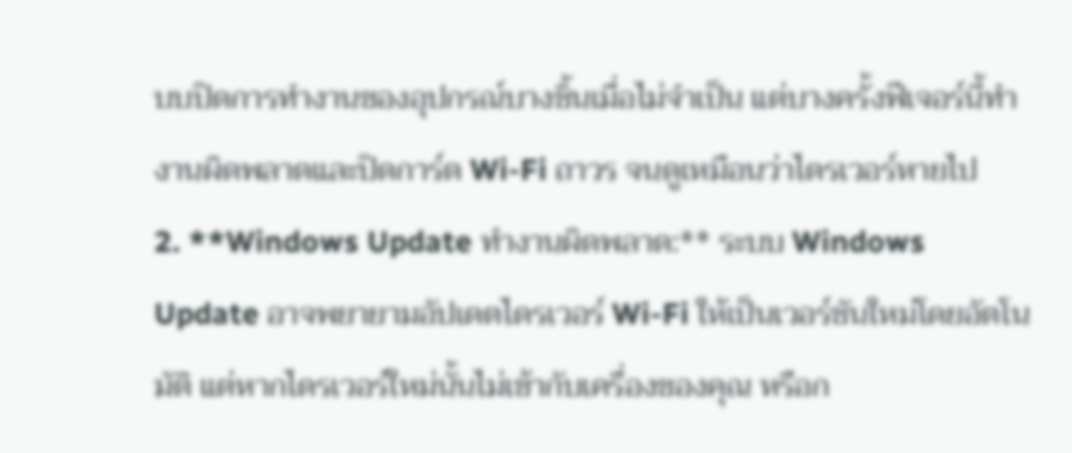บบปิดการทำงานของอุปกรณ์บางชิ้นเมื่อไม่จำเป็น แต่บางครั้งฟีเจอร์นี้ทำงานผิดพลาดและปิดการ์ด Wi-Fi ถาวร จนดูเหมือนว่าไดรเวอร์หายไป
2. **Windows Update ทำงานผิดพลาด:** ระบบ Windows Update อาจพยายามอัปเดตไดรเวอร์ Wi-Fi ให้เป็นเวอร์ชันใหม่โดยอัตโนมัติ แต่หากไดรเวอร์ใหม่นั้นไม่เข้ากับเครื่องของคุณ หรือก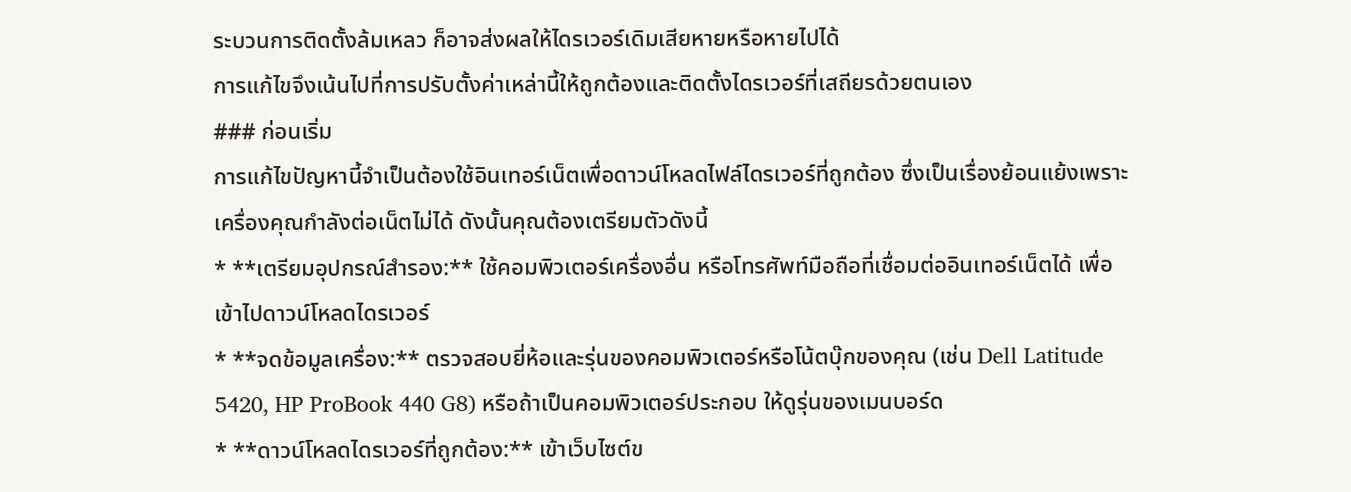ระบวนการติดตั้งล้มเหลว ก็อาจส่งผลให้ไดรเวอร์เดิมเสียหายหรือหายไปได้
การแก้ไขจึงเน้นไปที่การปรับตั้งค่าเหล่านี้ให้ถูกต้องและติดตั้งไดรเวอร์ที่เสถียรด้วยตนเอง
### ก่อนเริ่ม
การแก้ไขปัญหานี้จำเป็นต้องใช้อินเทอร์เน็ตเพื่อดาวน์โหลดไฟล์ไดรเวอร์ที่ถูกต้อง ซึ่งเป็นเรื่องย้อนแย้งเพราะเครื่องคุณกำลังต่อเน็ตไม่ได้ ดังนั้นคุณต้องเตรียมตัวดังนี้
* **เตรียมอุปกรณ์สำรอง:** ใช้คอมพิวเตอร์เครื่องอื่น หรือโทรศัพท์มือถือที่เชื่อมต่ออินเทอร์เน็ตได้ เพื่อเข้าไปดาวน์โหลดไดรเวอร์
* **จดข้อมูลเครื่อง:** ตรวจสอบยี่ห้อและรุ่นของคอมพิวเตอร์หรือโน้ตบุ๊กของคุณ (เช่น Dell Latitude 5420, HP ProBook 440 G8) หรือถ้าเป็นคอมพิวเตอร์ประกอบ ให้ดูรุ่นของเมนบอร์ด
* **ดาวน์โหลดไดรเวอร์ที่ถูกต้อง:** เข้าเว็บไซต์ข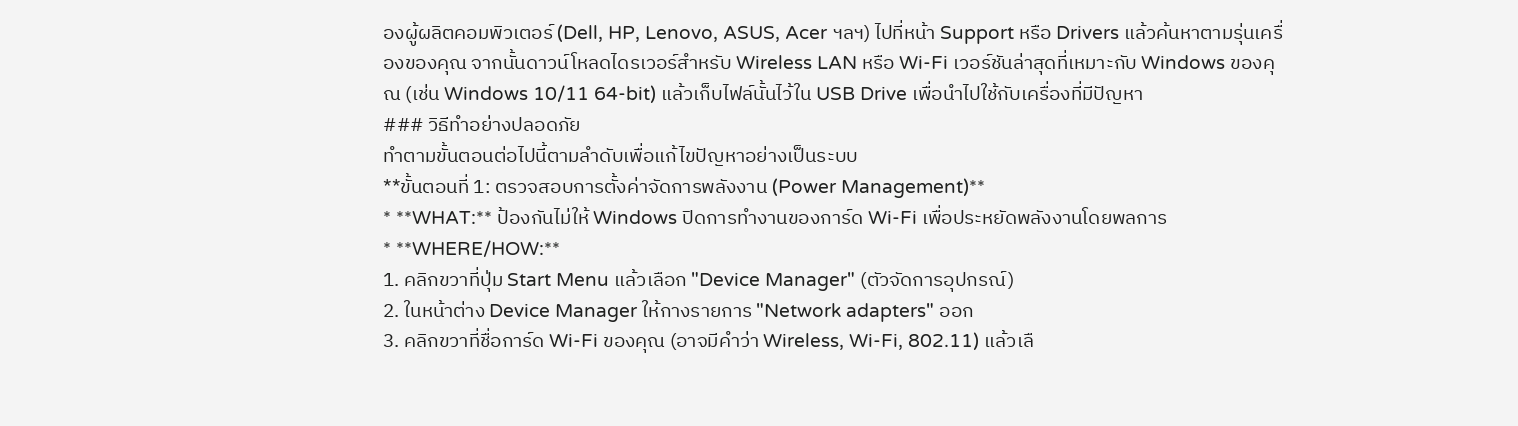องผู้ผลิตคอมพิวเตอร์ (Dell, HP, Lenovo, ASUS, Acer ฯลฯ) ไปที่หน้า Support หรือ Drivers แล้วค้นหาตามรุ่นเครื่องของคุณ จากนั้นดาวน์โหลดไดรเวอร์สำหรับ Wireless LAN หรือ Wi-Fi เวอร์ชันล่าสุดที่เหมาะกับ Windows ของคุณ (เช่น Windows 10/11 64-bit) แล้วเก็บไฟล์นั้นไว้ใน USB Drive เพื่อนำไปใช้กับเครื่องที่มีปัญหา
### วิธีทำอย่างปลอดภัย
ทำตามขั้นตอนต่อไปนี้ตามลำดับเพื่อแก้ไขปัญหาอย่างเป็นระบบ
**ขั้นตอนที่ 1: ตรวจสอบการตั้งค่าจัดการพลังงาน (Power Management)**
* **WHAT:** ป้องกันไม่ให้ Windows ปิดการทำงานของการ์ด Wi-Fi เพื่อประหยัดพลังงานโดยพลการ
* **WHERE/HOW:**
1. คลิกขวาที่ปุ่ม Start Menu แล้วเลือก "Device Manager" (ตัวจัดการอุปกรณ์)
2. ในหน้าต่าง Device Manager ให้กางรายการ "Network adapters" ออก
3. คลิกขวาที่ชื่อการ์ด Wi-Fi ของคุณ (อาจมีคำว่า Wireless, Wi-Fi, 802.11) แล้วเลื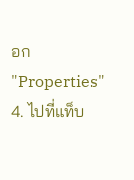อก "Properties"
4. ไปที่แท็บ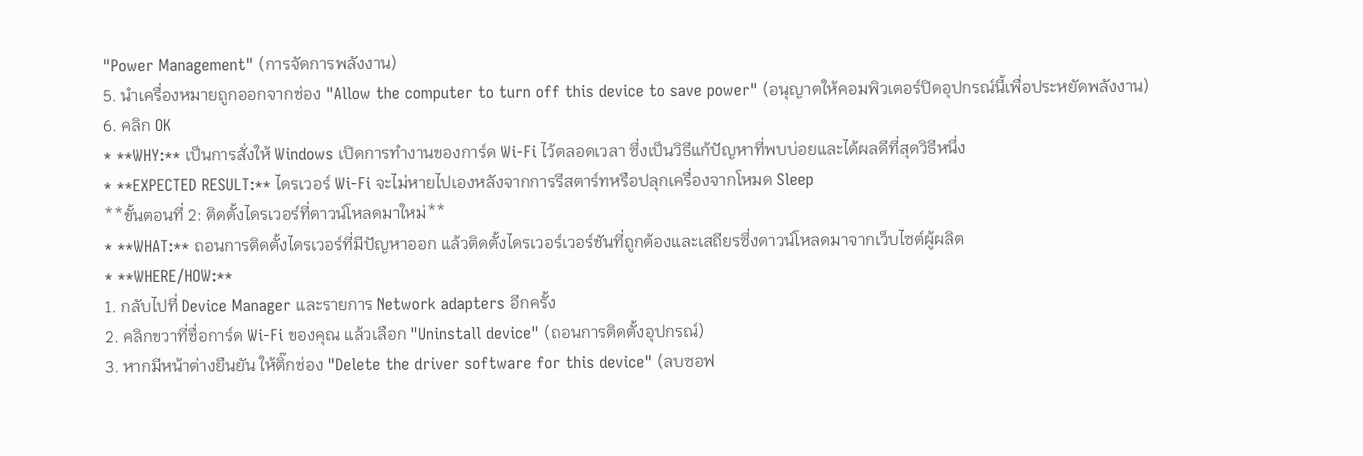"Power Management" (การจัดการพลังงาน)
5. นำเครื่องหมายถูกออกจากช่อง "Allow the computer to turn off this device to save power" (อนุญาตให้คอมพิวเตอร์ปิดอุปกรณ์นี้เพื่อประหยัดพลังงาน)
6. คลิก OK
* **WHY:** เป็นการสั่งให้ Windows เปิดการทำงานของการ์ด Wi-Fi ไว้ตลอดเวลา ซึ่งเป็นวิธีแก้ปัญหาที่พบบ่อยและได้ผลดีที่สุดวิธีหนึ่ง
* **EXPECTED RESULT:** ไดรเวอร์ Wi-Fi จะไม่หายไปเองหลังจากการรีสตาร์ทหรือปลุกเครื่องจากโหมด Sleep
**ขั้นตอนที่ 2: ติดตั้งไดรเวอร์ที่ดาวน์โหลดมาใหม่**
* **WHAT:** ถอนการติดตั้งไดรเวอร์ที่มีปัญหาออก แล้วติดตั้งไดรเวอร์เวอร์ชันที่ถูกต้องและเสถียรซึ่งดาวน์โหลดมาจากเว็บไซต์ผู้ผลิต
* **WHERE/HOW:**
1. กลับไปที่ Device Manager และรายการ Network adapters อีกครั้ง
2. คลิกขวาที่ชื่อการ์ด Wi-Fi ของคุณ แล้วเลือก "Uninstall device" (ถอนการติดตั้งอุปกรณ์)
3. หากมีหน้าต่างยืนยัน ให้ติ๊กช่อง "Delete the driver software for this device" (ลบซอฟ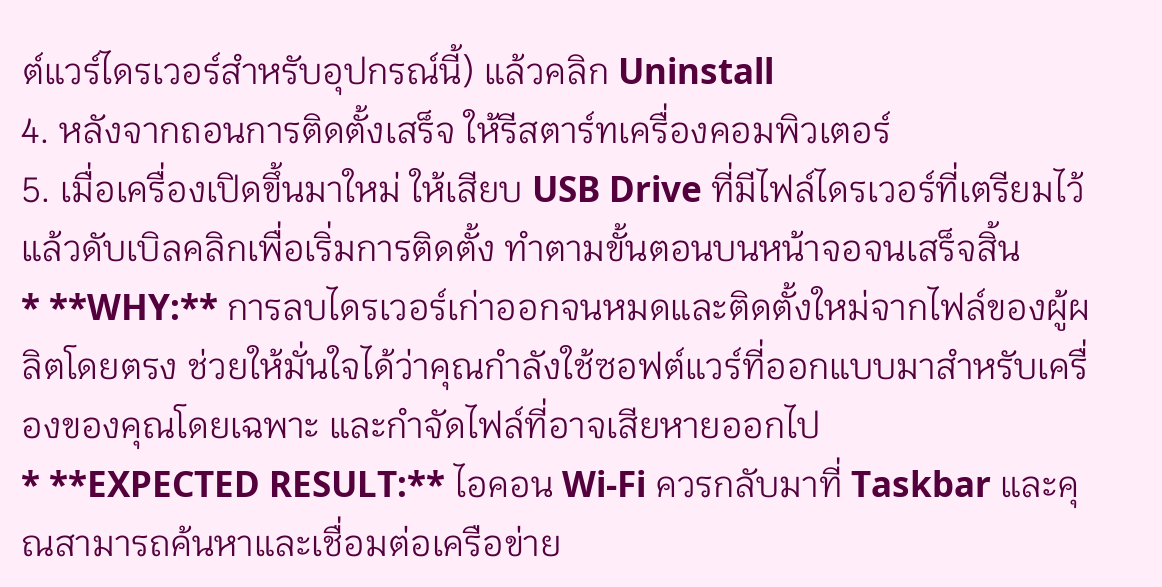ต์แวร์ไดรเวอร์สำหรับอุปกรณ์นี้) แล้วคลิก Uninstall
4. หลังจากถอนการติดตั้งเสร็จ ให้รีสตาร์ทเครื่องคอมพิวเตอร์
5. เมื่อเครื่องเปิดขึ้นมาใหม่ ให้เสียบ USB Drive ที่มีไฟล์ไดรเวอร์ที่เตรียมไว้ แล้วดับเบิลคลิกเพื่อเริ่มการติดตั้ง ทำตามขั้นตอนบนหน้าจอจนเสร็จสิ้น
* **WHY:** การลบไดรเวอร์เก่าออกจนหมดและติดตั้งใหม่จากไฟล์ของผู้ผลิตโดยตรง ช่วยให้มั่นใจได้ว่าคุณกำลังใช้ซอฟต์แวร์ที่ออกแบบมาสำหรับเครื่องของคุณโดยเฉพาะ และกำจัดไฟล์ที่อาจเสียหายออกไป
* **EXPECTED RESULT:** ไอคอน Wi-Fi ควรกลับมาที่ Taskbar และคุณสามารถค้นหาและเชื่อมต่อเครือข่าย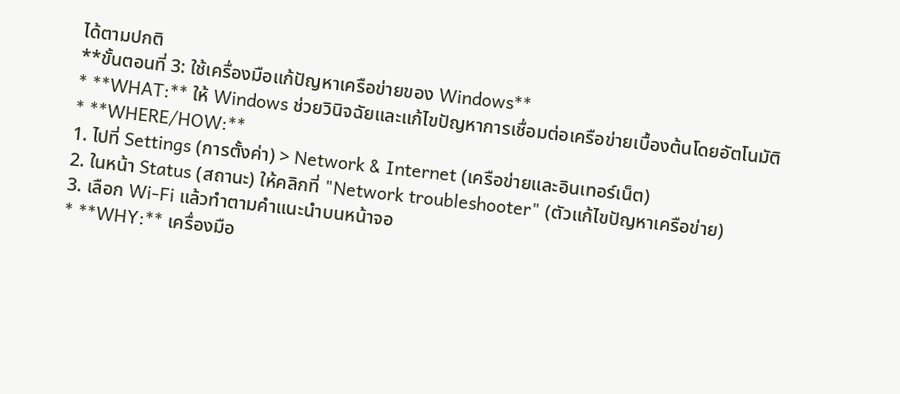ได้ตามปกติ
**ขั้นตอนที่ 3: ใช้เครื่องมือแก้ปัญหาเครือข่ายของ Windows**
* **WHAT:** ให้ Windows ช่วยวินิจฉัยและแก้ไขปัญหาการเชื่อมต่อเครือข่ายเบื้องต้นโดยอัตโนมัติ
* **WHERE/HOW:**
1. ไปที่ Settings (การตั้งค่า) > Network & Internet (เครือข่ายและอินเทอร์เน็ต)
2. ในหน้า Status (สถานะ) ให้คลิกที่ "Network troubleshooter" (ตัวแก้ไขปัญหาเครือข่าย)
3. เลือก Wi-Fi แล้วทำตามคำแนะนำบนหน้าจอ
* **WHY:** เครื่องมือ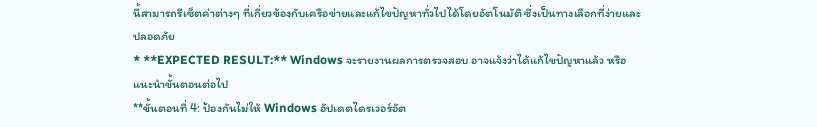นี้สามารถรีเซ็ตค่าต่างๆ ที่เกี่ยวข้องกับเครือข่ายและแก้ไขปัญหาทั่วไปได้โดยอัตโนมัติ ซึ่งเป็นทางเลือกที่ง่ายและปลอดภัย
* **EXPECTED RESULT:** Windows จะรายงานผลการตรวจสอบ อาจแจ้งว่าได้แก้ไขปัญหาแล้ว หรือแนะนำขั้นตอนต่อไป
**ขั้นตอนที่ 4: ป้องกันไม่ให้ Windows อัปเดตไดรเวอร์อัต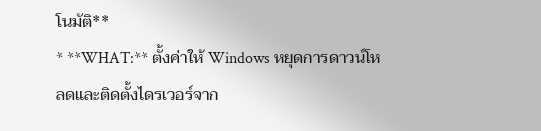โนมัติ**
* **WHAT:** ตั้งค่าให้ Windows หยุดการดาวน์โหลดและติดตั้งไดรเวอร์จาก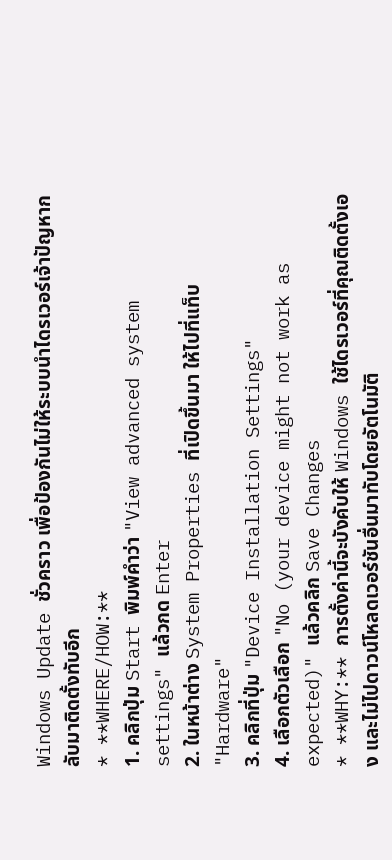Windows Update ชั่วคราว เพื่อป้องกันไม่ให้ระบบนำไดรเวอร์เจ้าปัญหากลับมาติดตั้งทับอีก
* **WHERE/HOW:**
1. คลิกปุ่ม Start พิมพ์คำว่า "View advanced system settings" แล้วกด Enter
2. ในหน้าต่าง System Properties ที่เปิดขึ้นมา ให้ไปที่แท็บ "Hardware"
3. คลิกที่ปุ่ม "Device Installation Settings"
4. เลือกตัวเลือก "No (your device might not work as expected)" แล้วคลิก Save Changes
* **WHY:** การตั้งค่านี้จะบังคับให้ Windows ใช้ไดรเวอร์ที่คุณติดตั้งเอง และไม่ไปดาวน์โหลดเวอร์ชันอื่นมาทับโดยอัตโนมัติ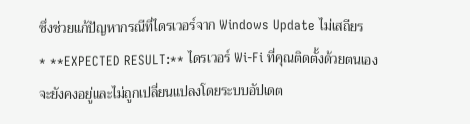ซึ่งช่วยแก้ปัญหากรณีที่ไดรเวอร์จาก Windows Update ไม่เสถียร
* **EXPECTED RESULT:** ไดรเวอร์ Wi-Fi ที่คุณติดตั้งด้วยตนเองจะยังคงอยู่และไม่ถูกเปลี่ยนแปลงโดยระบบอัปเดต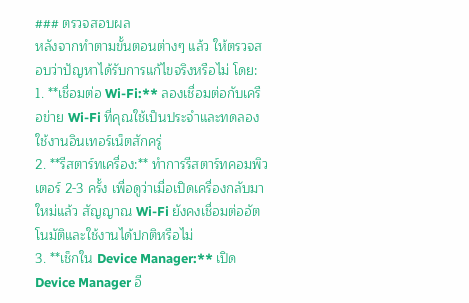### ตรวจสอบผล
หลังจากทำตามขั้นตอนต่างๆ แล้ว ให้ตรวจสอบว่าปัญหาได้รับการแก้ไขจริงหรือไม่ โดย:
1. **เชื่อมต่อ Wi-Fi:** ลองเชื่อมต่อกับเครือข่าย Wi-Fi ที่คุณใช้เป็นประจำและทดลองใช้งานอินเทอร์เน็ตสักครู่
2. **รีสตาร์ทเครื่อง:** ทำการรีสตาร์ทคอมพิวเตอร์ 2-3 ครั้ง เพื่อดูว่าเมื่อเปิดเครื่องกลับมาใหม่แล้ว สัญญาณ Wi-Fi ยังคงเชื่อมต่ออัตโนมัติและใช้งานได้ปกติหรือไม่
3. **เช็กใน Device Manager:** เปิด Device Manager อี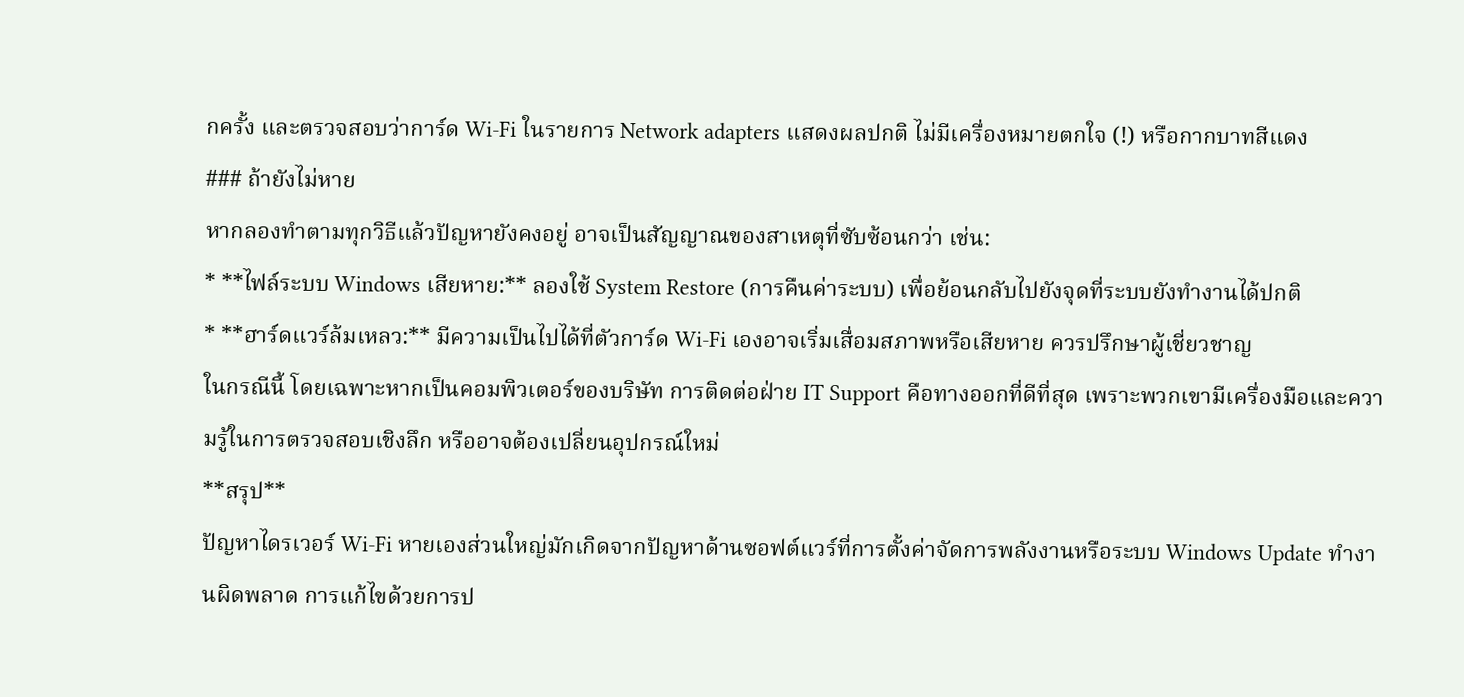กครั้ง และตรวจสอบว่าการ์ด Wi-Fi ในรายการ Network adapters แสดงผลปกติ ไม่มีเครื่องหมายตกใจ (!) หรือกากบาทสีแดง
### ถ้ายังไม่หาย
หากลองทำตามทุกวิธีแล้วปัญหายังคงอยู่ อาจเป็นสัญญาณของสาเหตุที่ซับซ้อนกว่า เช่น:
* **ไฟล์ระบบ Windows เสียหาย:** ลองใช้ System Restore (การคืนค่าระบบ) เพื่อย้อนกลับไปยังจุดที่ระบบยังทำงานได้ปกติ
* **ฮาร์ดแวร์ล้มเหลว:** มีความเป็นไปได้ที่ตัวการ์ด Wi-Fi เองอาจเริ่มเสื่อมสภาพหรือเสียหาย ควรปรึกษาผู้เชี่ยวชาญ
ในกรณีนี้ โดยเฉพาะหากเป็นคอมพิวเตอร์ของบริษัท การติดต่อฝ่าย IT Support คือทางออกที่ดีที่สุด เพราะพวกเขามีเครื่องมือและความรู้ในการตรวจสอบเชิงลึก หรืออาจต้องเปลี่ยนอุปกรณ์ใหม่
**สรุป**
ปัญหาไดรเวอร์ Wi-Fi หายเองส่วนใหญ่มักเกิดจากปัญหาด้านซอฟต์แวร์ที่การตั้งค่าจัดการพลังงานหรือระบบ Windows Update ทำงานผิดพลาด การแก้ไขด้วยการป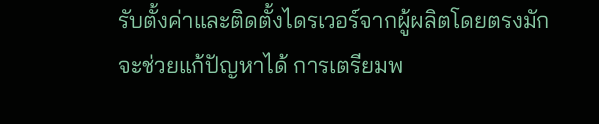รับตั้งค่าและติดตั้งไดรเวอร์จากผู้ผลิตโดยตรงมักจะช่วยแก้ปัญหาได้ การเตรียมพ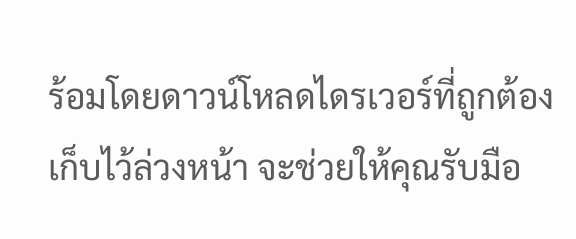ร้อมโดยดาวน์โหลดไดรเวอร์ที่ถูกต้องเก็บไว้ล่วงหน้า จะช่วยให้คุณรับมือ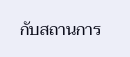กับสถานการ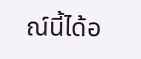ณ์นี้ได้อ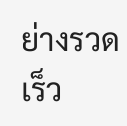ย่างรวดเร็ว